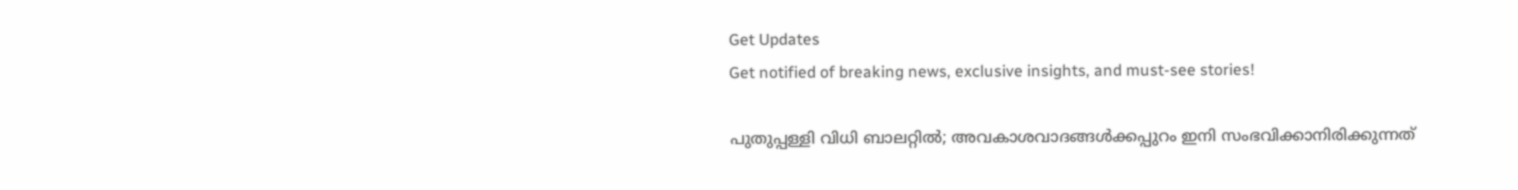Get Updates
Get notified of breaking news, exclusive insights, and must-see stories!

പുതുപ്പള്ളി വിധി ബാലറ്റില്‍; അവകാശവാദങ്ങള്‍ക്കപ്പുറം ഇനി സംഭവിക്കാനിരിക്കുന്നത്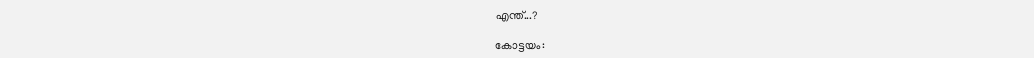എന്ത്...?

കോട്ടയം: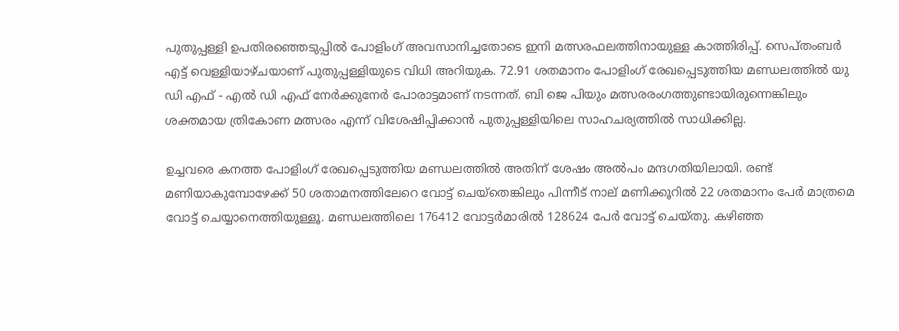പുതുപ്പള്ളി ഉപതിരഞ്ഞെടുപ്പില്‍ പോളിംഗ് അവസാനിച്ചതോടെ ഇനി മത്സരഫലത്തിനായുള്ള കാത്തിരിപ്പ്. സെപ്തംബര്‍ എട്ട് വെള്ളിയാഴ്ചയാണ് പുതുപ്പള്ളിയുടെ വിധി അറിയുക. 72.91 ശതമാനം പോളിംഗ് രേഖപ്പെടുത്തിയ മണ്ഡലത്തില്‍ യു ഡി എഫ് - എല്‍ ഡി എഫ് നേര്‍ക്കുനേര്‍ പോരാട്ടമാണ് നടന്നത്. ബി ജെ പിയും മത്സരരംഗത്തുണ്ടായിരുന്നെങ്കിലും ശക്തമായ ത്രികോണ മത്സരം എന്ന് വിശേഷിപ്പിക്കാന്‍ പുതുപ്പള്ളിയിലെ സാഹചര്യത്തില്‍ സാധിക്കില്ല.

ഉച്ചവരെ കനത്ത പോളിംഗ് രേഖപ്പെടുത്തിയ മണ്ഡലത്തില്‍ അതിന് ശേഷം അല്‍പം മന്ദഗതിയിലായി. രണ്ട് മണിയാകുമ്പോഴേക്ക് 50 ശതാമനത്തിലേറെ വോട്ട് ചെയ്‌തെങ്കിലും പിന്നീട് നാല് മണിക്കൂറില്‍ 22 ശതമാനം പേര്‍ മാത്രമെ വോട്ട് ചെയ്യാനെത്തിയുള്ളൂ. മണ്ഡലത്തിലെ 176412 വോട്ടര്‍മാരില്‍ 128624 പേര്‍ വോട്ട് ചെയ്തു. കഴിഞ്ഞ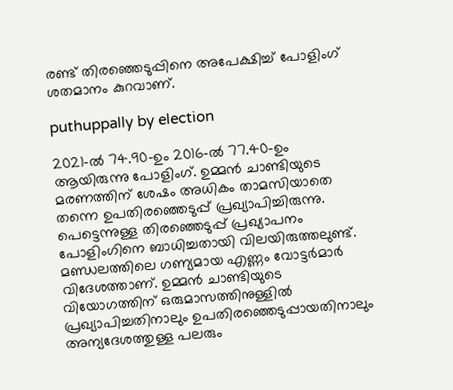രണ്ട് തിരഞ്ഞെടുപ്പിനെ അപേക്ഷിച്ച് പോളിംഗ് ശതമാനം കുറവാണ്.

puthuppally by election

2021-ല്‍ 74.90-ഉം 2016-ല്‍ 77.40-ഉം ആയിരുന്നു പോളിംഗ്. ഉമ്മന്‍ ചാണ്ടിയുടെ മരണത്തിന് ശേഷം അധികം താമസിയാതെ തന്നെ ഉപതിരഞ്ഞെടുപ്പ് പ്രഖ്യാപിച്ചിരുന്നു. പെട്ടെന്നുള്ള തിരഞ്ഞെടുപ്പ് പ്രഖ്യാപനം പോളിംഗിനെ ബാധിച്ചതായി വിലയിരുത്തലുണ്ട്. മണ്ഡലത്തിലെ ഗണ്യമായ എണ്ണം വോട്ടര്‍മാര്‍ വിദേശത്താണ്. ഉമ്മന്‍ ചാണ്ടിയുടെ വിയോഗത്തിന് ഒരുമാസത്തിനുള്ളില്‍ പ്രഖ്യാപിച്ചതിനാലും ഉപതിരഞ്ഞെടുപ്പായതിനാലും അന്യദേശത്തുള്ള പലരും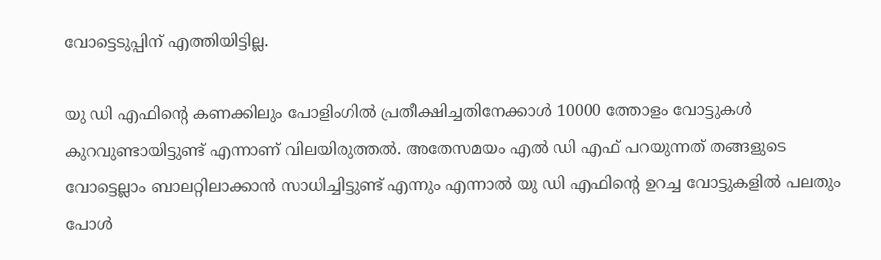വോട്ടെടുപ്പിന് എത്തിയിട്ടില്ല.

യു ഡി എഫിന്റെ കണക്കിലും പോളിംഗില്‍ പ്രതീക്ഷിച്ചതിനേക്കാള്‍ 10000 ത്തോളം വോട്ടുകള്‍ കുറവുണ്ടായിട്ടുണ്ട് എന്നാണ് വിലയിരുത്തല്‍. അതേസമയം എല്‍ ഡി എഫ് പറയുന്നത് തങ്ങളുടെ വോട്ടെല്ലാം ബാലറ്റിലാക്കാന്‍ സാധിച്ചിട്ടുണ്ട് എന്നും എന്നാല്‍ യു ഡി എഫിന്റെ ഉറച്ച വോട്ടുകളില്‍ പലതും പോള്‍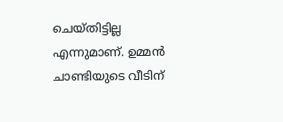ചെയ്തിട്ടില്ല എന്നുമാണ്. ഉമ്മന്‍ ചാണ്ടിയുടെ വീടിന്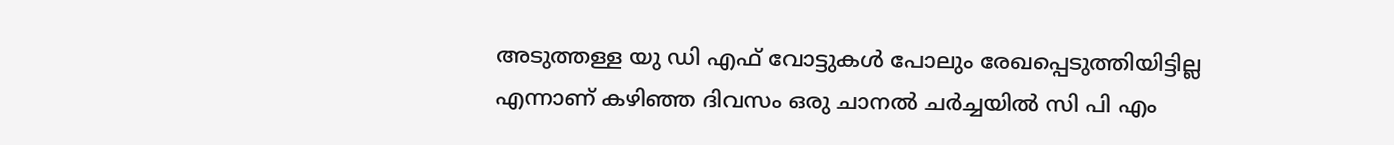അടുത്തള്ള യു ഡി എഫ് വോട്ടുകള്‍ പോലും രേഖപ്പെടുത്തിയിട്ടില്ല എന്നാണ് കഴിഞ്ഞ ദിവസം ഒരു ചാനല്‍ ചര്‍ച്ചയില്‍ സി പി എം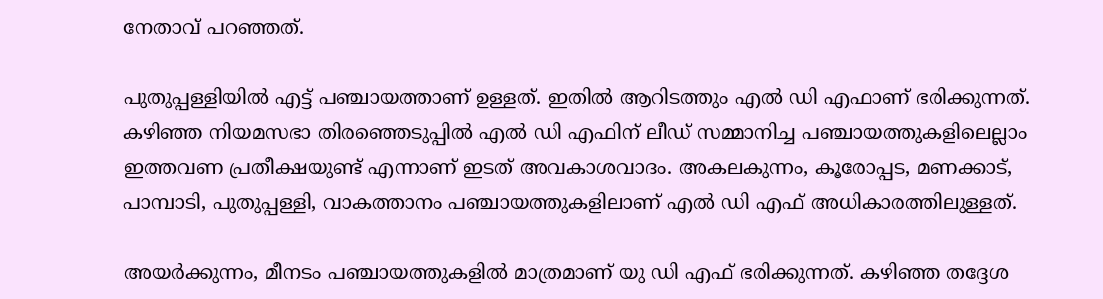നേതാവ് പറഞ്ഞത്.

പുതുപ്പള്ളിയില്‍ എട്ട് പഞ്ചായത്താണ് ഉള്ളത്. ഇതില്‍ ആറിടത്തും എല്‍ ഡി എഫാണ് ഭരിക്കുന്നത്. കഴിഞ്ഞ നിയമസഭാ തിരഞ്ഞെടുപ്പില്‍ എല്‍ ഡി എഫിന് ലീഡ് സമ്മാനിച്ച പഞ്ചായത്തുകളിലെല്ലാം ഇത്തവണ പ്രതീക്ഷയുണ്ട് എന്നാണ് ഇടത് അവകാശവാദം. അകലകുന്നം, കൂരോപ്പട, മണക്കാട്, പാമ്പാടി, പുതുപ്പള്ളി, വാകത്താനം പഞ്ചായത്തുകളിലാണ് എല്‍ ഡി എഫ് അധികാരത്തിലുള്ളത്.

അയര്‍ക്കുന്നം, മീനടം പഞ്ചായത്തുകളില്‍ മാത്രമാണ് യു ഡി എഫ് ഭരിക്കുന്നത്. കഴിഞ്ഞ തദ്ദേശ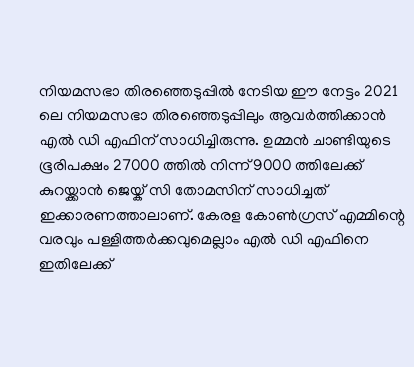നിയമസഭാ തിരഞ്ഞെടുപ്പില്‍ നേടിയ ഈ നേട്ടം 2021 ലെ നിയമസഭാ തിരഞ്ഞെടുപ്പിലും ആവര്‍ത്തിക്കാന്‍ എല്‍ ഡി എഫിന് സാധിച്ചിരുന്നു. ഉമ്മന്‍ ചാണ്ടിയുടെ ഭൂരിപക്ഷം 27000 ത്തില്‍ നിന്ന് 9000 ത്തിലേക്ക് കുറയ്ക്കാന്‍ ജെയ്ക് സി തോമസിന് സാധിച്ചത് ഇക്കാരണത്താലാണ്. കേരള കോണ്‍ഗ്രസ് എമ്മിന്റെ വരവും പള്ളിത്തര്‍ക്കവുമെല്ലാം എല്‍ ഡി എഫിനെ ഇതിലേക്ക്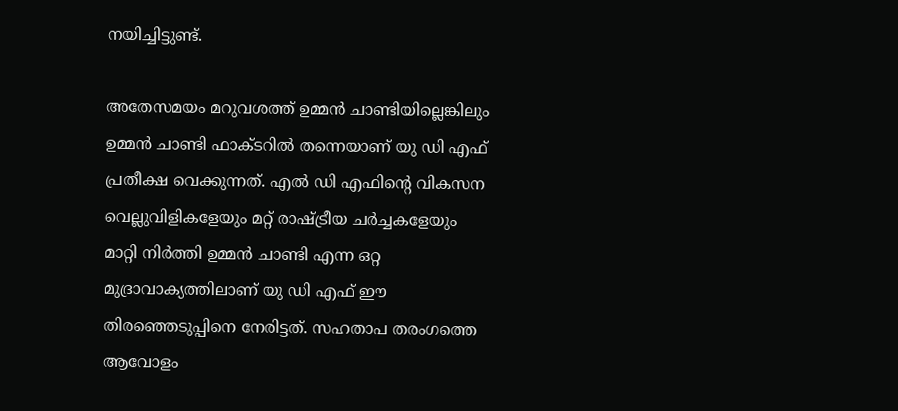നയിച്ചിട്ടുണ്ട്.

അതേസമയം മറുവശത്ത് ഉമ്മന്‍ ചാണ്ടിയില്ലെങ്കിലും ഉമ്മന്‍ ചാണ്ടി ഫാക്ടറില്‍ തന്നെയാണ് യു ഡി എഫ് പ്രതീക്ഷ വെക്കുന്നത്. എല്‍ ഡി എഫിന്റെ വികസന വെല്ലുവിളികളേയും മറ്റ് രാഷ്ട്രീയ ചര്‍ച്ചകളേയും മാറ്റി നിര്‍ത്തി ഉമ്മന്‍ ചാണ്ടി എന്ന ഒറ്റ മുദ്രാവാക്യത്തിലാണ് യു ഡി എഫ് ഈ തിരഞ്ഞെടുപ്പിനെ നേരിട്ടത്. സഹതാപ തരംഗത്തെ ആവോളം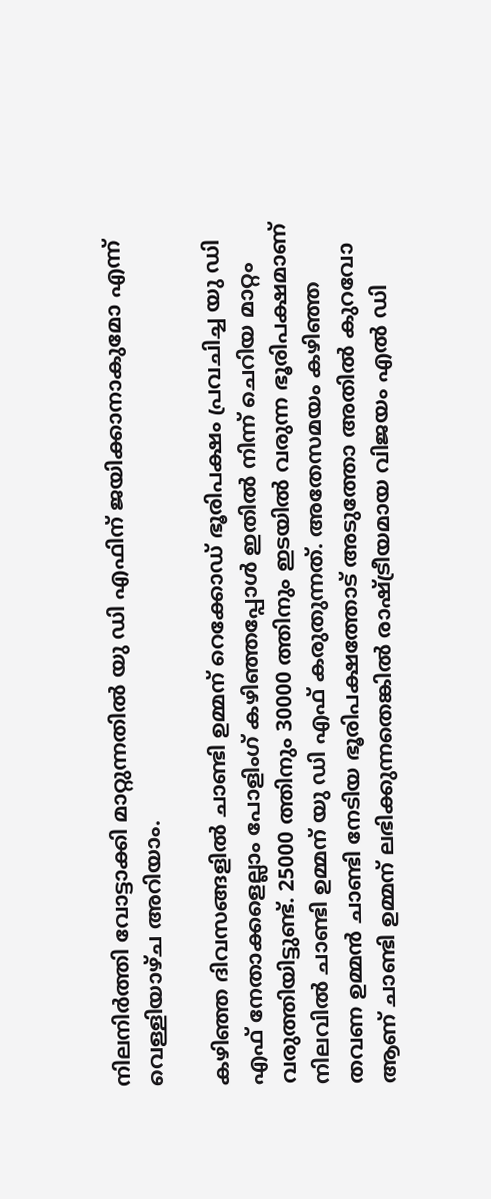നിലനിര്‍ത്തി വോട്ടാക്കി മാറ്റുന്നതില്‍ യു ഡി എഫിന് ജയിക്കാനാകുമോ എന്ന് വെള്ളിയാഴ്ച അറിയാം.

കഴിഞ്ഞ ദിവസങ്ങളില്‍ ചാണ്ടി ഉമ്മന് റെക്കോഡ് ഭൂരിപക്ഷം പ്രവചിച്ച യു ഡി എഫ് നേതാക്കളെല്ലാം പോളിംഗ് കഴിഞ്ഞപ്പോള്‍ ഇതില്‍ നിന്ന് ചെറിയ മാറ്റം വരുത്തിയിട്ടുണ്ട്. 25000 ത്തിനും 30000 ത്തിനും ഇടയില്‍ വരുന്ന ഭൂരിപക്ഷമാണ് നിലവില്‍ ചാണ്ടി ഉമ്മന് യു ഡി എഫ് കരുതുന്നത്. അതേസമയം കഴിഞ്ഞ തവണ ഉമ്മന്‍ ചാണ്ടി നേടിയ ഭൂരിപക്ഷത്തോട് അടുത്തോ അതില്‍ കുറവോ ആണ് ചാണ്ടി ഉമ്മന് ലഭിക്കുന്നതെങ്കില്‍ രാഷ്ട്രീയമായ വിജയം എല്‍ ഡി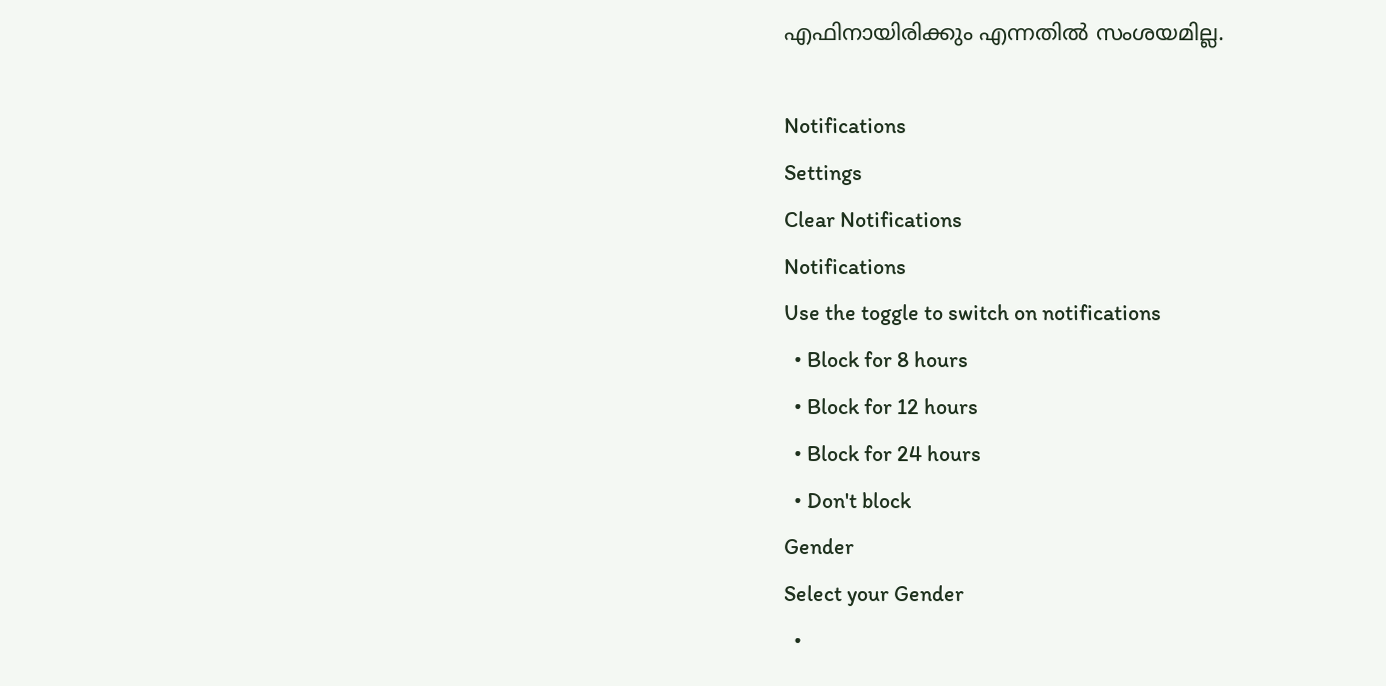എഫിനായിരിക്കും എന്നതില്‍ സംശയമില്ല.

Notifications
Settings
Clear Notifications
Notifications
Use the toggle to switch on notifications
  • Block for 8 hours
  • Block for 12 hours
  • Block for 24 hours
  • Don't block
Gender
Select your Gender
  •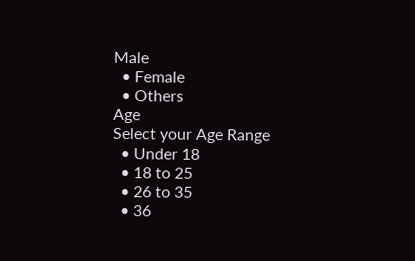Male
  • Female
  • Others
Age
Select your Age Range
  • Under 18
  • 18 to 25
  • 26 to 35
  • 36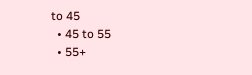to 45
  • 45 to 55
  • 55+